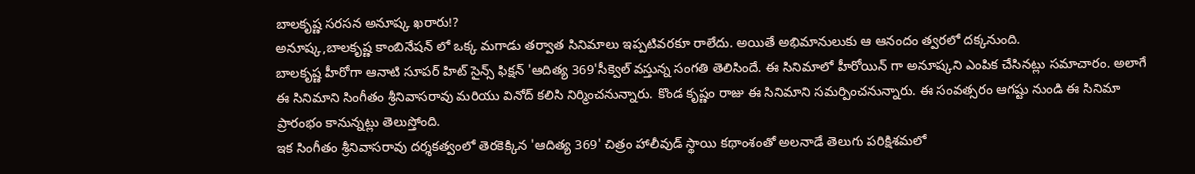బాలకృష్ణ సరసన అనూష్క ఖరారు!?
అనూష్క,బాలకృష్ణ కాంబినేషన్ లో ఒక్క మగాడు తర్వాత సినిమాలు ఇప్పటివరకూ రాలేదు. అయితే అభిమానులుకు ఆ ఆనందం త్వరలో దక్కనుంది.
బాలకృష్ణ హీరోగా ఆనాటి సూపర్ హిట్ సైన్స్ ఫిక్షన్ 'ఆదిత్య 369'సీక్వెల్ వస్తున్న సంగతి తెలిసిందే. ఈ సినిమాలో హీరోయిన్ గా అనూష్కని ఎంపిక చేసినట్లు సమాచారం. అలాగే ఈ సినిమాని సింగీతం శ్రీనివాసరావు మరియు వినోద్ కలిసి నిర్మించనున్నారు. కొండ కృష్ణం రాజు ఈ సినిమాని సమర్పించనున్నారు. ఈ సంవత్సరం ఆగష్టు నుండి ఈ సినిమా ప్రారంభం కానున్నట్లు తెలుస్తోంది.
ఇక సింగీతం శ్రీనివాసరావు దర్శకత్వంలో తెరకెక్కిన 'ఆదిత్య 369' చిత్రం హాలీవుడ్ స్థాయి కథాంశంతో అలనాడే తెలుగు పరిక్షిశమలో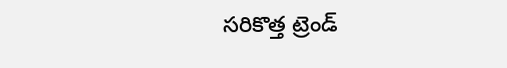సరికొత్త ట్రెండ్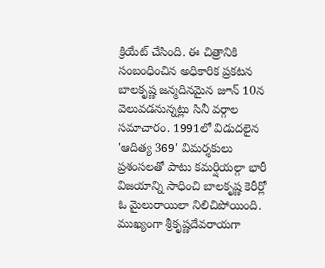క్రియేట్ చేసింది. ఈ చిత్రానికి సంబంధించిన అధికారిక ప్రకటన బాలకృష్ణ జన్మదినమైన జూన్ 10న వెలువడనున్నట్లు సినీ వర్గాల సమాచారం. 1991లో విడుదలైన 'ఆదిత్య 369' విమర్శకులు ప్రశంసలతో పాటు కమర్షియల్గా భారీ విజయాన్ని సాధించి బాలకృష్ణ కెరీర్లో ఓ మైలురాయిలా నిలిచిపోయింది. ముఖ్యంగా శ్రీకృష్ణదేవరాయగా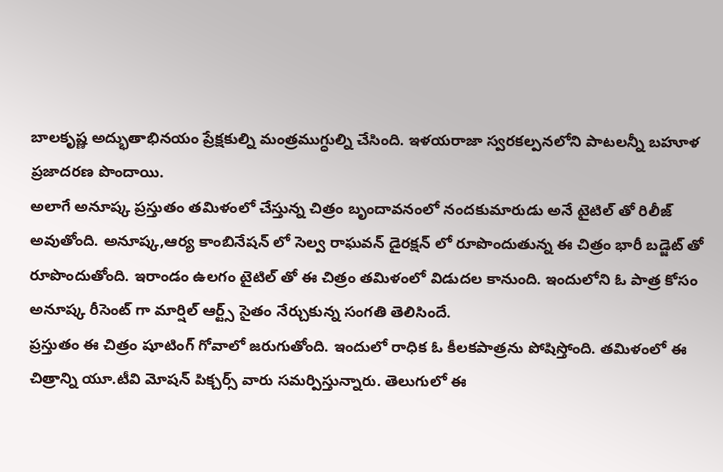బాలకృష్ణ అద్భుతాభినయం ప్రేక్షకుల్ని మంత్రముగ్ధుల్ని చేసింది. ఇళయరాజా స్వరకల్పనలోని పాటలన్నీ బహూళ ప్రజాదరణ పొందాయి.
అలాగే అనూష్క ప్రస్తుతం తమిళంలో చేస్తున్న చిత్రం బృందావనంలో నందకుమారుడు అనే టైటిల్ తో రిలీజ్ అవుతోంది. అనూష్క,ఆర్య కాంబినేషన్ లో సెల్వ రాఘవన్ డైరక్షన్ లో రూపొందుతున్న ఈ చిత్రం భారీ బడ్జెట్ తో రూపొందుతోంది. ఇరాండం ఉలగం టైటిల్ తో ఈ చిత్రం తమిళంలో విడుదల కానుంది. ఇందులోని ఓ పాత్ర కోసం అనూష్క రీసెంట్ గా మార్షిల్ ఆర్ట్స్ సైతం నేర్చుకున్న సంగతి తెలిసిందే.
ప్రస్తుతం ఈ చిత్రం షూటింగ్ గోవాలో జరుగుతోంది. ఇందులో రాధిక ఓ కీలకపాత్రను పోషిస్తోంది. తమిళంలో ఈ చిత్రాన్ని యూ.టీవి మోషన్ పిక్చర్స్ వారు సమర్పిస్తున్నారు. తెలుగులో ఈ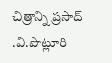చిత్రాన్ని ప్రసాద్ .వి.పొట్లూరి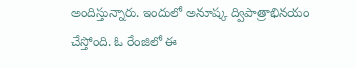అందిస్తున్నారు. ఇందులో అనూష్క ద్విపాత్రాభినయం చేస్తోంది. ఓ రేంజిలో ఈ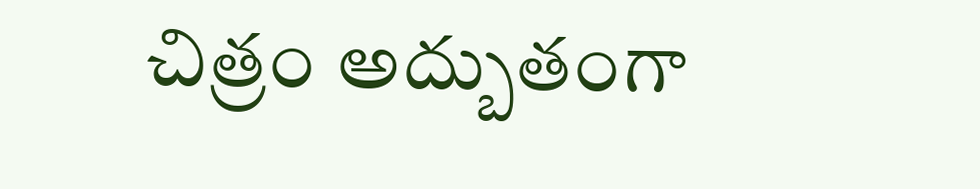చిత్రం అద్బుతంగా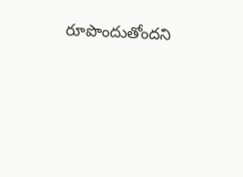రూపొందుతోందని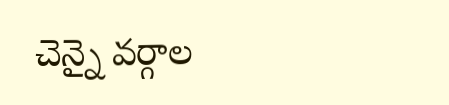చెన్నై వర్గాల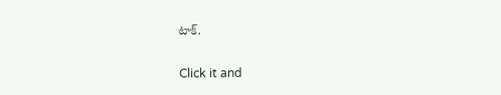టాక్.


Click it and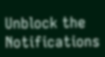Unblock the Notifications